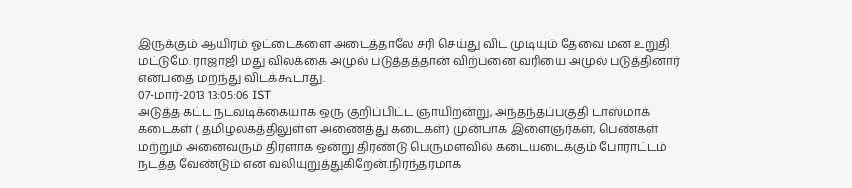இருக்கும் ஆயிரம் ஓட்டைகளை அடைத்தாலே சரி செய்து விட முடியும் தேவை மன உறுதி மட்டுமே. ராஜாஜி மது விலக்கை அமுல் படுத்தத்தான் விற்பனை வரியை அமுல் படுத்தினார் என்பதை மறந்து விடக்கூடாது.
07-மார்-2013 13:05:06 IST
அடுத்த கட்ட நடவடிக்கையாக ஒரு குறிப்பிட்ட ஞாயிறன்று, அந்தந்தப்பகுதி டாஸ்மாக் கடைகள் ( தமிழலகத்திலுள்ள அணைத்து கடைகள்) முன்பாக இளைஞர்கள், பெண்கள் மற்றும் அனைவரும் திரளாக ஒன்று திரண்டு பெருமளவில் கடையடைக்கும் போராட்டம் நடத்த வேண்டும் என வலியுறுத்துகிறேன்.நிரந்தரமாக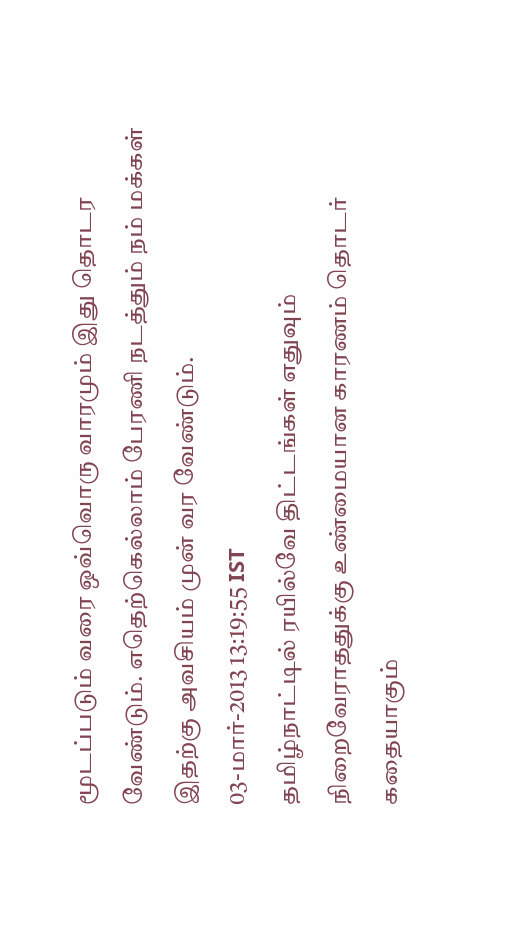மூடப்படும் வரை ஒவ்வொரு வாரமும் இது தொடர வேண்டும். எதெற்கெல்லாம் பேரணி நடத்தும் நம் மக்கள் இதற்கு அவசியம் முன் வர வேண்டும்.
03-மார்-2013 13:19:55 IST
தமிழ்நாட்டில் ரயில்வே திட்டங்கள் எதுவும் நிறைவேராததுக்கு உண்மையான காரணம் தொடர் கதையாகும்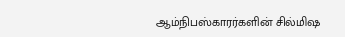ஆம்நிபஸ்காரர்களின் சில்மிஷ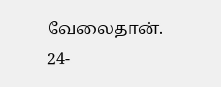வேலைதான்.
24-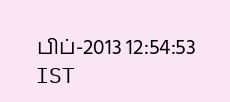பிப்-2013 12:54:53 IST